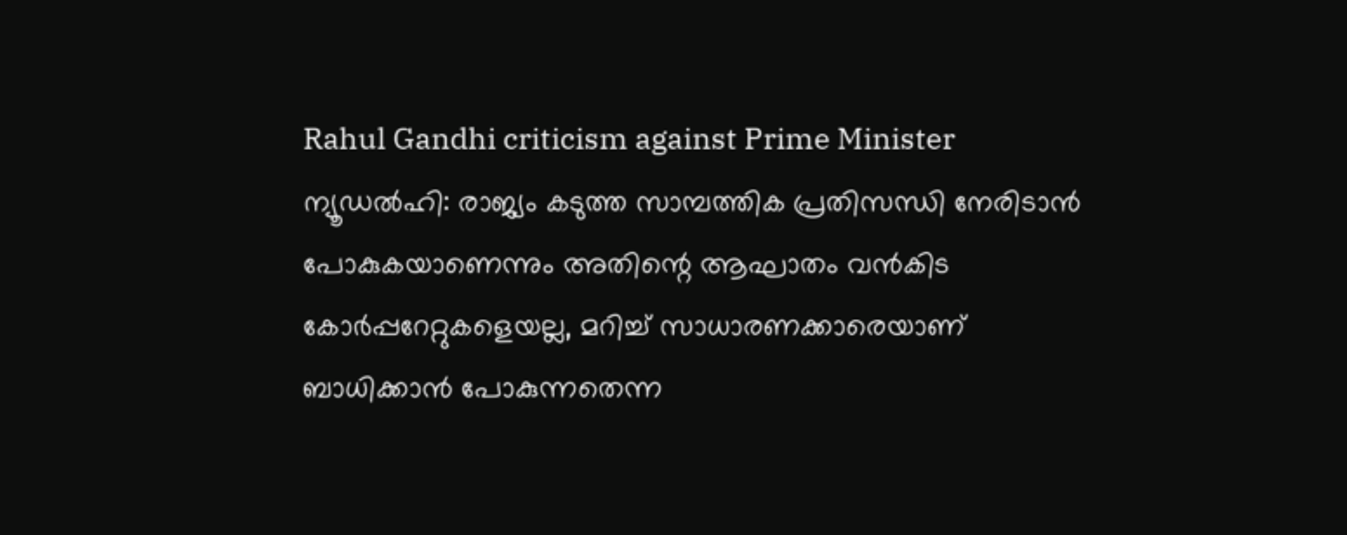Rahul Gandhi criticism against Prime Minister
ന്യൂഡൽഹി: രാജ്യം കടുത്ത സാമ്പത്തിക പ്രതിസന്ധി നേരിടാൻ പോകുകയാണെന്നും അതിന്റെ ആഘാതം വൻകിട കോർപ്പറേറ്റുകളെയല്ല, മറിച്ച് സാധാരണക്കാരെയാണ് ബാധിക്കാൻ പോകുന്നതെന്ന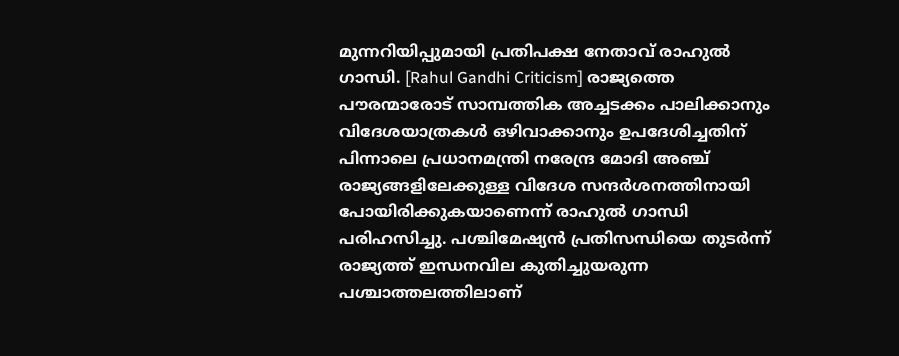മുന്നറിയിപ്പുമായി പ്രതിപക്ഷ നേതാവ് രാഹുൽ ഗാന്ധി. [Rahul Gandhi Criticism] രാജ്യത്തെ പൗരന്മാരോട് സാമ്പത്തിക അച്ചടക്കം പാലിക്കാനും വിദേശയാത്രകൾ ഒഴിവാക്കാനും ഉപദേശിച്ചതിന് പിന്നാലെ പ്രധാനമന്ത്രി നരേന്ദ്ര മോദി അഞ്ച് രാജ്യങ്ങളിലേക്കുള്ള വിദേശ സന്ദർശനത്തിനായി പോയിരിക്കുകയാണെന്ന് രാഹുൽ ഗാന്ധി പരിഹസിച്ചു. പശ്ചിമേഷ്യൻ പ്രതിസന്ധിയെ തുടർന്ന് രാജ്യത്ത് ഇന്ധനവില കുതിച്ചുയരുന്ന പശ്ചാത്തലത്തിലാണ്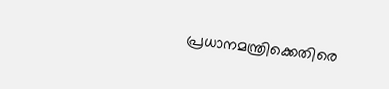പ്രധാനമന്ത്രിക്കെതിരെ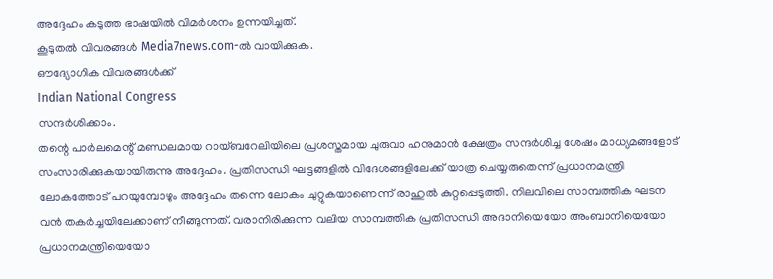അദ്ദേഹം കടുത്ത ഭാഷയിൽ വിമർശനം ഉന്നയിച്ചത്.
കൂടുതൽ വിവരങ്ങൾ Media7news.com-ൽ വായിക്കുക.
ഔദ്യോഗിക വിവരങ്ങൾക്ക്
Indian National Congress
സന്ദർശിക്കാം.
തന്റെ പാർലമെന്റ് മണ്ഡലമായ റായ്ബറേലിയിലെ പ്രശസ്തമായ ചുരുവാ ഹനുമാൻ ക്ഷേത്രം സന്ദർശിച്ച ശേഷം മാധ്യമങ്ങളോട് സംസാരിക്കുകയായിരുന്നു അദ്ദേഹം. പ്രതിസന്ധി ഘട്ടങ്ങളിൽ വിദേശങ്ങളിലേക്ക് യാത്ര ചെയ്യരുതെന്ന് പ്രധാനമന്ത്രി ലോകത്തോട് പറയുമ്പോഴും അദ്ദേഹം തന്നെ ലോകം ചുറ്റുകയാണെന്ന് രാഹുൽ കുറ്റപ്പെടുത്തി. നിലവിലെ സാമ്പത്തിക ഘടന വൻ തകർച്ചയിലേക്കാണ് നീങ്ങുന്നത്. വരാനിരിക്കുന്ന വലിയ സാമ്പത്തിക പ്രതിസന്ധി അദാനിയെയോ അംബാനിയെയോ പ്രധാനമന്ത്രിയെയോ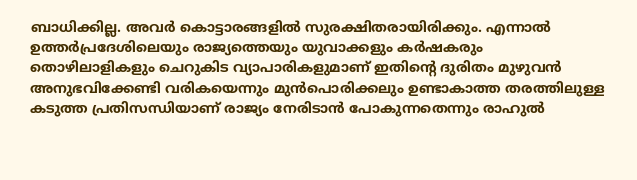ബാധിക്കില്ല. അവർ കൊട്ടാരങ്ങളിൽ സുരക്ഷിതരായിരിക്കും. എന്നാൽ ഉത്തർപ്രദേശിലെയും രാജ്യത്തെയും യുവാക്കളും കർഷകരും തൊഴിലാളികളും ചെറുകിട വ്യാപാരികളുമാണ് ഇതിന്റെ ദുരിതം മുഴുവൻ അനുഭവിക്കേണ്ടി വരികയെന്നും മുൻപൊരിക്കലും ഉണ്ടാകാത്ത തരത്തിലുള്ള കടുത്ത പ്രതിസന്ധിയാണ് രാജ്യം നേരിടാൻ പോകുന്നതെന്നും രാഹുൽ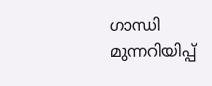ഗാന്ധി മുന്നറിയിപ്പ്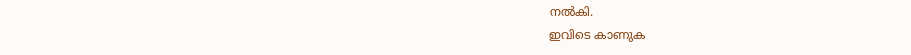നൽകി.
ഇവിടെ കാണുക